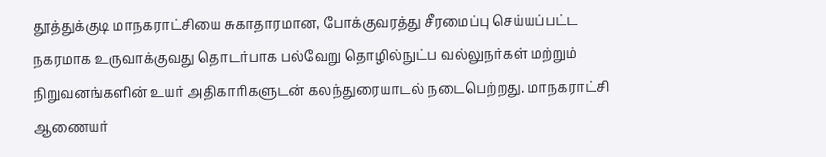தூத்துக்குடி மாநகராட்சியை சுகாதாரமான, போக்குவரத்து சீரமைப்பு செய்யப்பட்ட நகரமாக உருவாக்குவது தொடர்பாக பல்வேறு தொழில்நுட்ப வல்லுநர்கள் மற்றும் நிறுவனங்களின் உயர் அதிகாரிகளுடன் கலந்துரையாடல் நடைபெற்றது. மாநகராட்சி ஆணையர்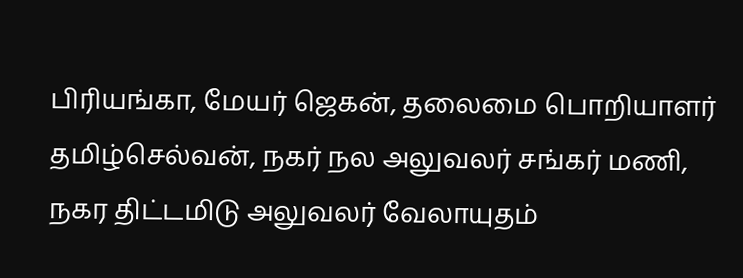பிரியங்கா, மேயர் ஜெகன், தலைமை பொறியாளர் தமிழ்செல்வன், நகர் நல அலுவலர் சங்கர் மணி, நகர திட்டமிடு அலுவலர் வேலாயுதம்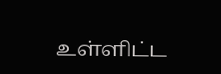உள்ளிட்ட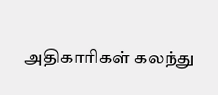அதிகாரிகள் கலந்து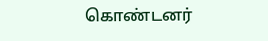கொண்டனர்